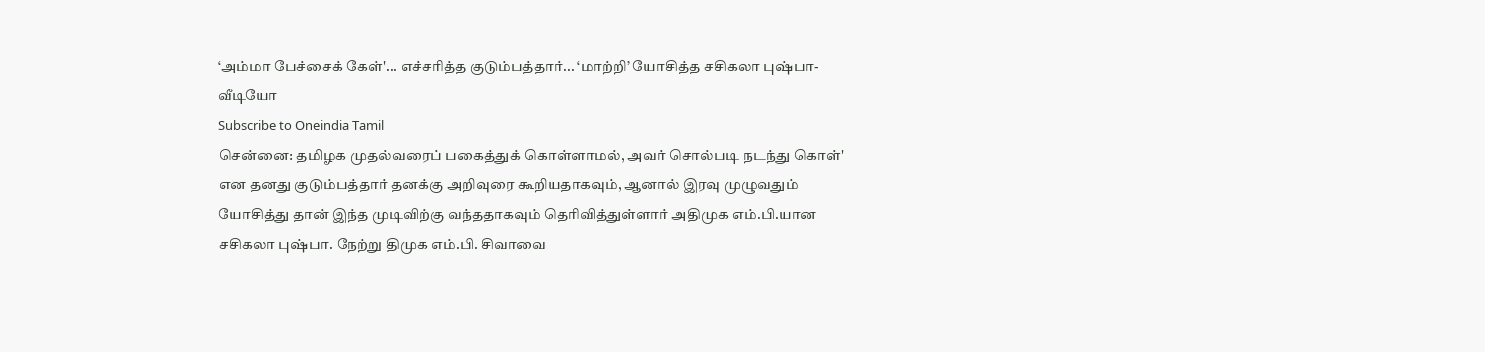‘அம்மா பேச்சைக் கேள்'... எச்சரித்த குடும்பத்தார்... ‘மாற்றி’ யோசித்த சசிகலா புஷ்பா- வீடியோ
Subscribe to Oneindia Tamil
சென்னை: தமிழக முதல்வரைப் பகைத்துக் கொள்ளாமல், அவர் சொல்படி நடந்து கொள்' என தனது குடும்பத்தார் தனக்கு அறிவுரை கூறியதாகவும், ஆனால் இரவு முழுவதும் யோசித்து தான் இந்த முடிவிற்கு வந்ததாகவும் தெரிவித்துள்ளார் அதிமுக எம்.பி.யான சசிகலா புஷ்பா. நேற்று திமுக எம்.பி. சிவாவை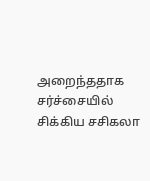அறைந்ததாக சர்ச்சையில் சிக்கிய சசிகலா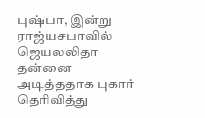புஷ்பா, இன்று ராஜ்யசபாவில் ஜெயலலிதா தன்னை அடித்ததாக புகார் தெரிவித்து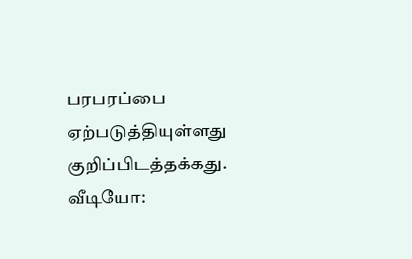பரபரப்பை ஏற்படுத்தியுள்ளது குறிப்பிடத்தக்கது.
வீடியோ: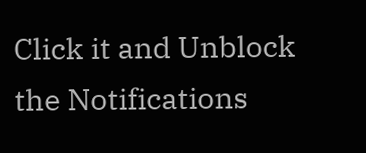Click it and Unblock the Notifications